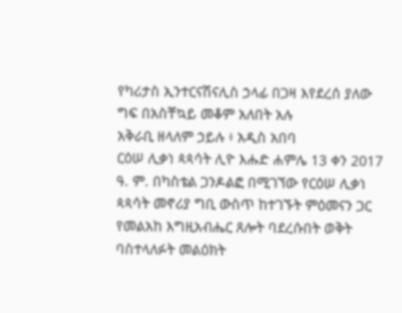የካሪታስ ኢንተርናሽናሊስ ኃላፊ በጋዛ እየደረሰ ያለው ግፍ በአስቸኳይ መቆም አለበት አሉ
አቅራቢ ዘላለም ኃይሉ ፥ አዲስ አበባ
ርዕሠ ሊቃነ ጳጳሳት ሊዮ እሑድ ሐምሌ 13 ቀን 2017 ዓ. ም. በካስቴል ጋንዶልፎ በሚገኘው የርዕሠ ሊቃነ ጳጳሳት መኖሪያ ግቢ ውስጥ ከተገኙት ምዕመናን ጋር የመልአከ እግዚአብሔር ጸሎት ባደረሱበት ወቅት ባስተላለፉት መልዕክት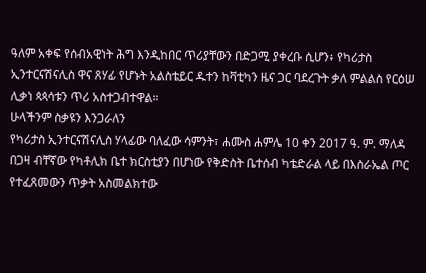ዓለም አቀፍ የሰብአዊነት ሕግ እንዲከበር ጥሪያቸውን በድጋሚ ያቀረቡ ሲሆን፥ የካሪታስ ኢንተርናሽናሊስ ዋና ጸሃፊ የሆኑት አልስቴይር ዱተን ከቫቲካን ዜና ጋር ባደረጉት ቃለ ምልልስ የርዕሠ ሊቃነ ጳጳሳቱን ጥሪ አስተጋብተዋል።
ሁላችንም ስቃዩን እንጋራለን
የካሪታስ ኢንተርናሽናሊስ ሃላፊው ባለፈው ሳምንት፣ ሐሙስ ሐምሌ 10 ቀን 2017 ዓ. ም. ማለዳ በጋዛ ብቸኛው የካቶሊክ ቤተ ክርስቲያን በሆነው የቅድስት ቤተሰብ ካቴድራል ላይ በእስራኤል ጦር የተፈጸመውን ጥቃት አስመልክተው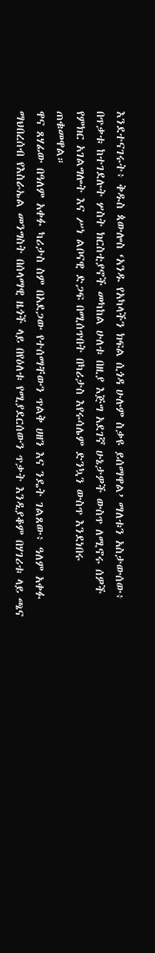እንደተናገሩት፥ ቅዱስ ጳውሎስ ‘አንዱ የአካላችን ክፍል ሲጎዳ ሁሉም ስቃዩ ይሰማዋል’ ማለቱን አስታውሰው፥ በጥቃቱ ከተገደሉት ሦስት ክርስቲያኖች መካከል ሁለቱ በዚያ እጅግ አደገኛ ሁኔታዎች ውስጥ ለሚኖሩ ሰዎች የምክር አገልግሎት እና ሥነ ልቦናዊ ድጋፍ በሚሰጥበት በካሪታስ እየሩሳሌም ድንኳን ውስጥ እንደነበሩ ጠቁመዋል።
ዋና ጸሃፊው በዓለም አቀፉ ካሪታስ ስም በአደጋው የተሰማቸውን ጥልቅ ሀዘን እና ንዴት ገልጸው፥ ዓለም አቀፉ ማህበረሰብ የእስራኤል መንግስት በሰላማዊ ዜጎች ላይ በየዕለቱ የሚያደርሰውን ጥቃት እንዲያቆም በሃገሪቱ ላይ ጫና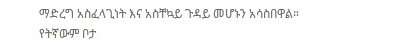ማድረግ አስፈላጊነት እና አስቸኳይ ጉዳይ መሆኑን አሳስበዋል።
የትኛውም ቦታ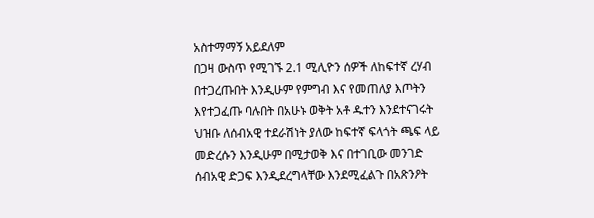አስተማማኝ አይደለም
በጋዛ ውስጥ የሚገኙ 2.1 ሚሊዮን ሰዎች ለከፍተኛ ረሃብ በተጋረጡበት እንዲሁም የምግብ እና የመጠለያ እጦትን እየተጋፈጡ ባሉበት በአሁኑ ወቅት አቶ ዱተን እንደተናገሩት ህዝቡ ለሰብአዊ ተደራሽነት ያለው ከፍተኛ ፍላጎት ጫፍ ላይ መድረሱን እንዲሁም በሚታወቅ እና በተገቢው መንገድ ሰብአዊ ድጋፍ እንዲደረግላቸው እንደሚፈልጉ በአጽንዖት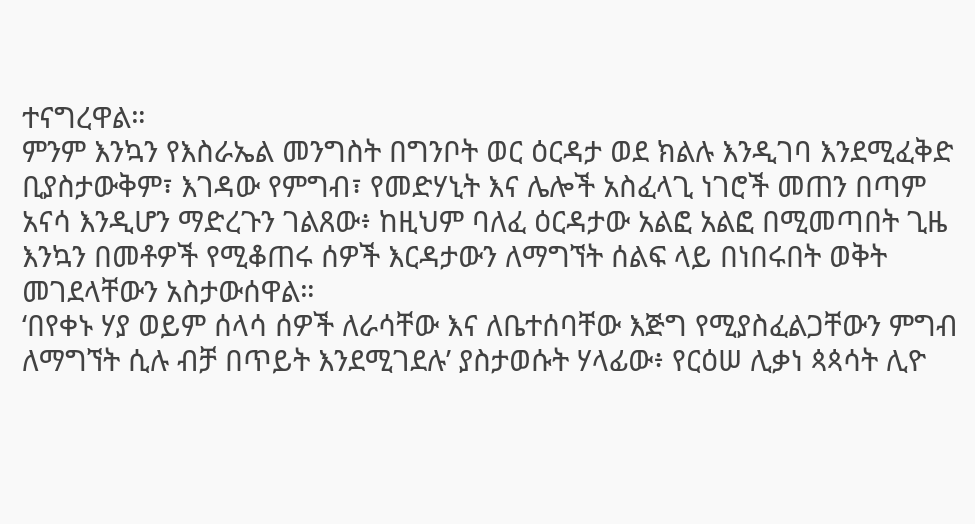ተናግረዋል።
ምንም እንኳን የእስራኤል መንግስት በግንቦት ወር ዕርዳታ ወደ ክልሉ እንዲገባ እንደሚፈቅድ ቢያስታውቅም፣ እገዳው የምግብ፣ የመድሃኒት እና ሌሎች አስፈላጊ ነገሮች መጠን በጣም አናሳ እንዲሆን ማድረጉን ገልጸው፥ ከዚህም ባለፈ ዕርዳታው አልፎ አልፎ በሚመጣበት ጊዜ እንኳን በመቶዎች የሚቆጠሩ ሰዎች እርዳታውን ለማግኘት ሰልፍ ላይ በነበሩበት ወቅት መገደላቸውን አስታውሰዋል።
‘በየቀኑ ሃያ ወይም ሰላሳ ሰዎች ለራሳቸው እና ለቤተሰባቸው እጅግ የሚያስፈልጋቸውን ምግብ ለማግኘት ሲሉ ብቻ በጥይት እንደሚገደሉ’ ያስታወሱት ሃላፊው፥ የርዕሠ ሊቃነ ጳጳሳት ሊዮ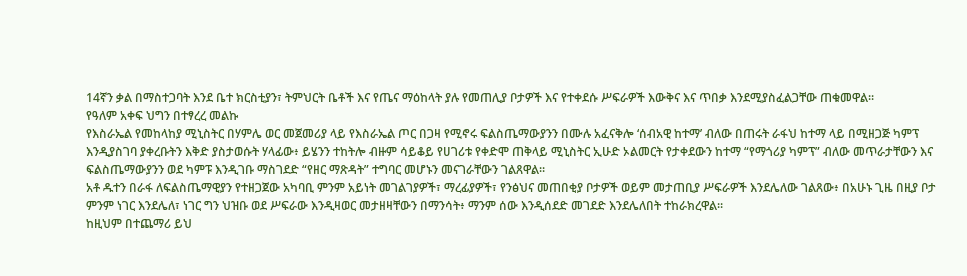14ኛን ቃል በማስተጋባት እንደ ቤተ ክርስቲያን፣ ትምህርት ቤቶች እና የጤና ማዕከላት ያሉ የመጠሊያ ቦታዎች እና የተቀደሱ ሥፍራዎች እውቅና እና ጥበቃ እንደሚያስፈልጋቸው ጠቁመዋል።
የዓለም አቀፍ ህግን በተፃረረ መልኩ
የእስራኤል የመከላከያ ሚኒስትር በሃምሌ ወር መጀመሪያ ላይ የእስራኤል ጦር በጋዛ የሚኖሩ ፍልስጤማውያንን በሙሉ አፈናቅሎ ‘ሰብአዊ ከተማ’ ብለው በጠሩት ራፋህ ከተማ ላይ በሚዘጋጅ ካምፕ እንዲያስገባ ያቀረቡትን እቅድ ያስታወሱት ሃላፊው፥ ይሄንን ተከትሎ ብዙም ሳይቆይ የሀገሪቱ የቀድሞ ጠቅላይ ሚኒስትር ኢሁድ ኦልመርት የታቀደውን ከተማ “የማጎሪያ ካምፕ” ብለው መጥራታቸውን እና ፍልስጤማውያንን ወደ ካምፑ እንዲገቡ ማስገደድ “የዘር ማጽዳት” ተግባር መሆኑን መናገራቸውን ገልጸዋል።
አቶ ዱተን በራፋ ለፍልስጤማዊያን የተዘጋጀው አካባቢ ምንም አይነት መገልገያዎች፣ ማረፊያዎች፣ የንፅህና መጠበቂያ ቦታዎች ወይም መታጠቢያ ሥፍራዎች እንደሌለው ገልጸው፥ በአሁኑ ጊዜ በዚያ ቦታ ምንም ነገር እንደሌለ፣ ነገር ግን ህዝቡ ወደ ሥፍራው እንዲዛወር መታዘዛቸውን በማንሳት፥ ማንም ሰው እንዲሰደድ መገደድ እንደሌለበት ተከራክረዋል።
ከዚህም በተጨማሪ ይህ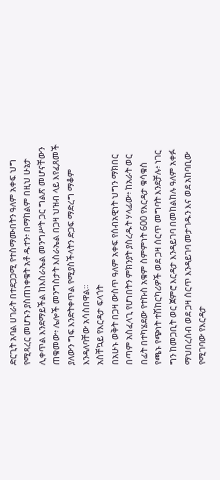ድርጊት አባል ሀገራት በተደጋጋሚ የተስማሙበትን ዓለም አቀፍ ህግ የሚጻረር መሆኑን ያስጠነቀቁት አቶ ዱተን፥ በማከልም በዚህ ሁኔታ ሊቀጥል እንደማይችል ከእስራኤል መንግሥት ጋር ግልጽ መሆናቸውን ጠቁመው፥ ሌሎች መንግስታት እስራኤል በጋዛ ህዝብ ላይ እየፈጸመች ያለውን ግፍ እንድትቀጥል የሚያስችላትን ድጋፍ ማድረግ ማቆም እንዳለባቸው አሳስበዋል።
አስቸኳይ የእርዳታ ፍላጎት
በአሁኑ ወቅት በጋዛ ውስጥ ዓለም አቀፍ የሰብአዊነት ህግን ማክበር በጣም አስፈላጊ የሆነበትን ምክንያት ያስረዱት ሃላፊው፥ ከአራት ወር በፊት በተካሄደው የተኩስ አቁም ስምምነት 600 የእርዳታ ቁሳቁስ የጫኑ የጭነት ተሽከርካሪዎች ወደ ጋዛ ሰርጥ መግባት እንደቻሉ፥ ነገር ግን ከመጋቢት ወር ጀምሮ እርዳታ እንዳይገባ በመከልከሉ ዓለም አቀፉ ማህበረሰብ ወደ ጋዛ ሰርጥ እንዳይገባ መታገዱን እና ወደ አከባቢው የሚገባው የእርዳታ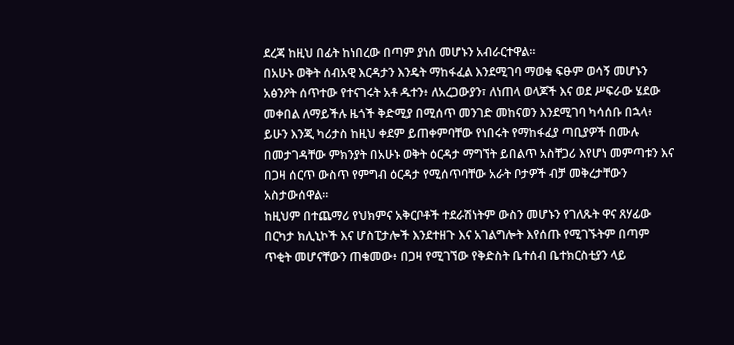ደረጃ ከዚህ በፊት ከነበረው በጣም ያነሰ መሆኑን አብራርተዋል።
በአሁኑ ወቅት ሰብአዊ እርዳታን እንዴት ማከፋፈል እንደሚገባ ማወቁ ፍፁም ወሳኝ መሆኑን አፅንዖት ሰጥተው የተናገሩት አቶ ዱተን፥ ለአረጋውያን፣ ለነጠላ ወላጆች እና ወደ ሥፍራው ሄደው መቀበል ለማይችሉ ዜጎች ቅድሚያ በሚሰጥ መንገድ መከናወን እንደሚገባ ካሳሰቡ በኋላ፥ ይሁን እንጂ ካሪታስ ከዚህ ቀደም ይጠቀምባቸው የነበሩት የማከፋፈያ ጣቢያዎች በሙሉ በመታገዳቸው ምክንያት በአሁኑ ወቅት ዕርዳታ ማግኘት ይበልጥ አስቸጋሪ እየሆነ መምጣቱን እና በጋዛ ሰርጥ ውስጥ የምግብ ዕርዳታ የሚሰጥባቸው አራት ቦታዎች ብቻ መቅረታቸውን አስታውሰዋል።
ከዚህም በተጨማሪ የህክምና አቅርቦቶች ተደራሽነትም ውስን መሆኑን የገለጹት ዋና ጸሃፊው በርካታ ክሊኒኮች እና ሆስፒታሎች እንደተዘጉ እና አገልግሎት እየሰጡ የሚገኙትም በጣም ጥቂት መሆናቸውን ጠቁመው፥ በጋዛ የሚገኘው የቅድስት ቤተሰብ ቤተክርስቲያን ላይ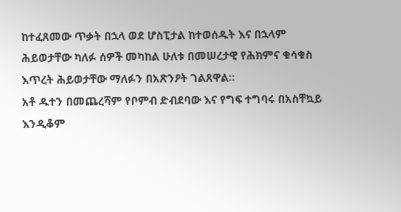ከተፈጸመው ጥቃት በኋላ ወደ ሆስፒታል ከተወሰዱት እና በኋላም ሕይወታቸው ካለፉ ሰዎች መካከል ሁለቱ በመሠረታዊ የሕክምና ቁሳቁስ እጥረት ሕይወታቸው ማለፉን በአጽንዖት ገልጸዋል።
አቶ ዱተን በመጨረሻም የቦምብ ድብደባው እና የግፍ ተግባሩ በአስቸኳይ እንዲቆም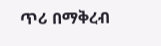ጥሪ በማቅረብ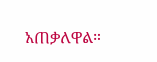አጠቃለዋል።